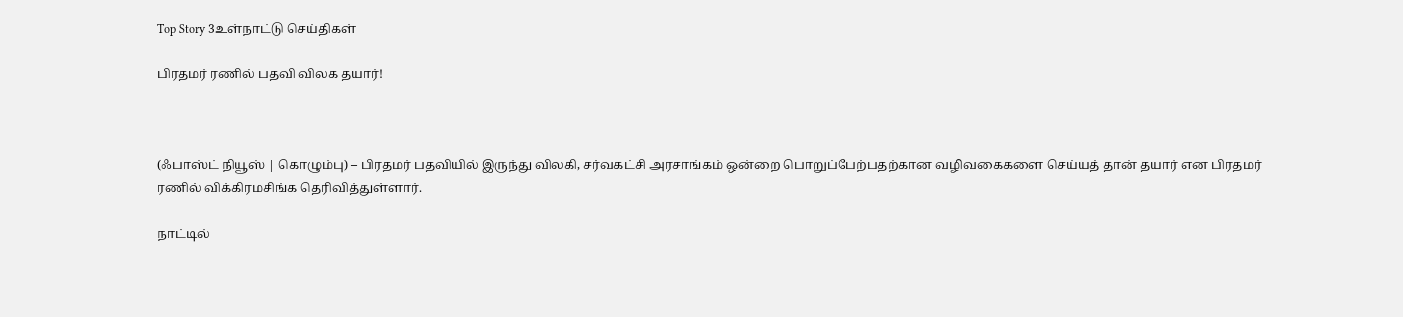Top Story 3உள்நாட்டு செய்திகள்

பிரதமர் ரணில் பதவி விலக தயார்!



(ஃபாஸ்ட் நியூஸ் | கொழும்பு) – பிரதமர் பதவியில் இருந்து விலகி, சர்வகட்சி அரசாங்கம் ஒன்றை பொறுப்பேற்பதற்கான வழிவகைகளை செய்யத் தான் தயார் என பிரதமர் ரணில் விக்கிரமசிங்க தெரிவித்துள்ளார்.

நாட்டில்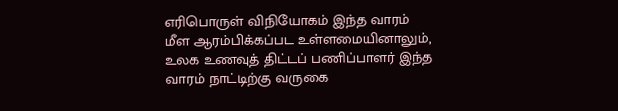எரிபொருள் விநியோகம் இந்த வாரம் மீள ஆரம்பிக்கப்பட உள்ளமையினாலும், உலக உணவுத் திட்டப் பணிப்பாளர் இந்த வாரம் நாட்டிற்கு வருகை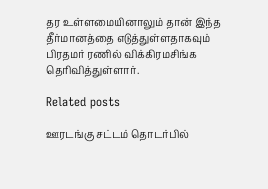தர உள்ளமையினாலும் தான் இந்த தீர்மானத்தை எடுத்துள்ளதாகவும் பிரதமர் ரணில் விக்கிரமசிங்க தெரிவித்துள்ளார்.

Related posts

ஊரடங்கு சட்டம் தொடர்பில்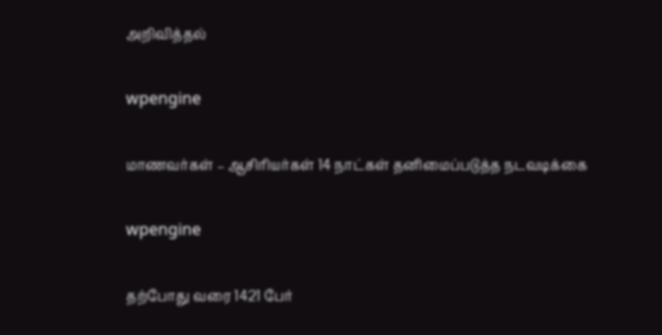அறிவித்தல்

wpengine

மாணவர்கள் – ஆசிரியர்கள் 14 நாட்கள் தனிமைப்படுத்த நடவடிக்கை

wpengine

தற்போது வரை 1421 பேர்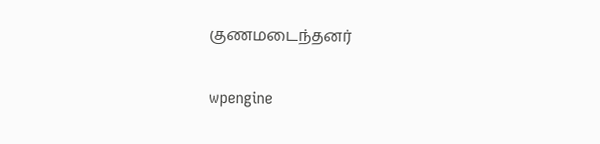குணமடைந்தனர்

wpengine